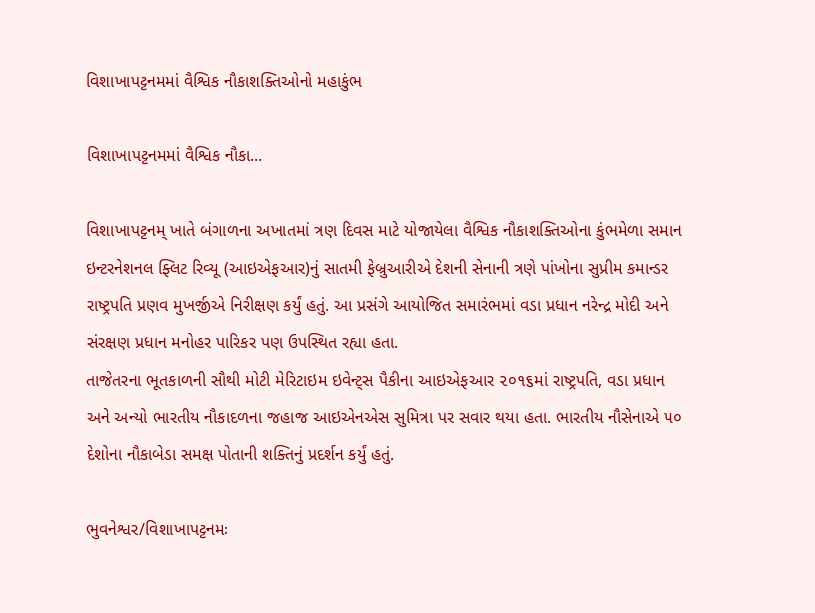વિશાખાપટ્ટનમમાં વૈશ્વિક નૌકાશક્તિઓનો મહાકુંભ

વિશાખાપટ્ટનમમાં વૈશ્વિક નૌકા...

વિશાખાપટ્ટનમ્ ખાતે બંગાળના અખાતમાં ત્રણ દિવસ માટે યોજાયેલા વૈશ્વિક નૌકાશક્તિઓના કુંભમેળા સમાન ઇન્ટરનેશનલ ફ્લિટ રિવ્યૂ (આઇએફઆર)નું સાતમી ફેબ્રુઆરીએ દેશની સેનાની ત્રણે પાંખોના સુપ્રીમ કમાન્ડર રાષ્ટ્રપતિ પ્રણવ મુખર્જીએ નિરીક્ષણ કર્યું હતું. આ પ્રસંગે આયોજિત સમારંભમાં વડા પ્રધાન નરેન્દ્ર મોદી અને સંરક્ષણ પ્રધાન મનોહર પારિકર પણ ઉપસ્થિત રહ્યા હતા.
તાજેતરના ભૂતકાળની સૌથી મોટી મેરિટાઇમ ઇવેન્ટ્સ પૈકીના આઇએફઆર ૨૦૧૬માં રાષ્ટ્રપતિ, વડા પ્રધાન અને અન્યો ભારતીય નૌકાદળના જહાજ આઇએનએસ સુમિત્રા પર સવાર થયા હતા. ભારતીય નૌસેનાએ ૫૦ દેશોના નૌકાબેડા સમક્ષ પોતાની શક્તિનું પ્રદર્શન કર્યું હતું.

ભુવનેશ્વર/વિશાખાપટ્ટનમઃ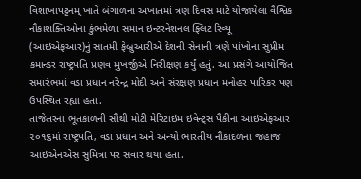વિશાખાપટ્ટનમ્ ખાતે બંગાળના અખાતમાં ત્રણ દિવસ માટે યોજાયેલા વૈશ્વિક નૌકાશક્તિઓના કુંભમેળા સમાન ઇન્ટરનેશનલ ફ્લિટ રિવ્યૂ (આઇએફઆર)નું સાતમી ફેબ્રુઆરીએ દેશની સેનાની ત્રણે પાંખોના સુપ્રીમ કમાન્ડર રાષ્ટ્રપતિ પ્રણવ મુખર્જીએ નિરીક્ષણ કર્યું હતું. આ પ્રસંગે આયોજિત સમારંભમાં વડા પ્રધાન નરેન્દ્ર મોદી અને સંરક્ષણ પ્રધાન મનોહર પારિકર પણ ઉપસ્થિત રહ્યા હતા.
તાજેતરના ભૂતકાળની સૌથી મોટી મેરિટાઇમ ઇવેન્ટ્સ પૈકીના આઇએફઆર ૨૦૧૬માં રાષ્ટ્રપતિ, વડા પ્રધાન અને અન્યો ભારતીય નૌકાદળના જહાજ આઇએનએસ સુમિત્રા પર સવાર થયા હતા.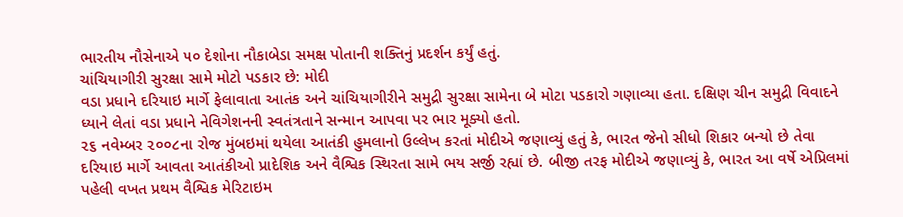ભારતીય નૌસેનાએ ૫૦ દેશોના નૌકાબેડા સમક્ષ પોતાની શક્તિનું પ્રદર્શન કર્યું હતું.
ચાંચિયાગીરી સુરક્ષા સામે મોટો પડકાર છે: મોદી
વડા પ્રધાને દરિયાઇ માર્ગે ફેલાવાતા આતંક અને ચાંચિયાગીરીને સમુદ્રી સુરક્ષા સામેના બે મોટા પડકારો ગણાવ્યા હતા. દક્ષિણ ચીન સમુદ્રી વિવાદને ધ્યાને લેતાં વડા પ્રધાને નેવિગેશનની સ્વતંત્રતાને સન્માન આપવા પર ભાર મૂક્યો હતો.
૨૬ નવેમ્બર ૨૦૦૮ના રોજ મુંબઇમાં થયેલા આતંકી હુમલાનો ઉલ્લેખ કરતાં મોદીએ જણાવ્યું હતું કે, ભારત જેનો સીધો શિકાર બન્યો છે તેવા દરિયાઇ માર્ગે આવતા આતંકીઓ પ્રાદેશિક અને વૈશ્વિક સ્થિરતા સામે ભય સર્જી રહ્યાં છે. બીજી તરફ મોદીએ જણાવ્યું કે, ભારત આ વર્ષે એપ્રિલમાં પહેલી વખત પ્રથમ વૈશ્વિક મેરિટાઇમ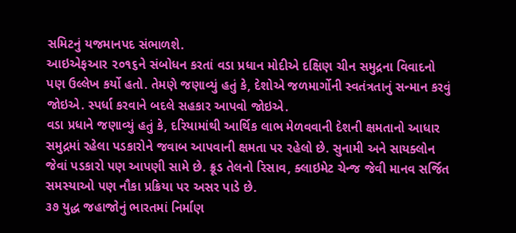સમિટનું યજમાનપદ સંભાળશે.
આઇએફઆર ૨૦૧૬ને સંબોધન કરતાં વડા પ્રધાન મોદીએ દક્ષિણ ચીન સમુદ્રના વિવાદનો પણ ઉલ્લેખ કર્યો હતો. તેમણે જણાવ્યું હતું કે, દેશોએ જળમાર્ગોની સ્વતંત્રતાનું સન્માન કરવું જોઇએ. સ્પર્ધા કરવાને બદલે સહકાર આપવો જોઇએ.
વડા પ્રધાને જણાવ્યું હતું કે, દરિયામાંથી આર્થિક લાભ મેળવવાની દેશની ક્ષમતાનો આધાર સમુદ્રમાં રહેલા પડકારોને જવાબ આપવાની ક્ષમતા પર રહેલો છે. સુનામી અને સાયક્લોન જેવાં પડકારો પણ આપણી સામે છે. ક્રૂડ તેલનો રિસાવ, ક્લાઇમેટ ચેન્જ જેવી માનવ સર્જિત સમસ્યાઓ પણ નૌકા પ્રક્રિયા પર અસર પાડે છે.
૩૭ યુદ્ધ જહાજોનું ભારતમાં નિર્માણ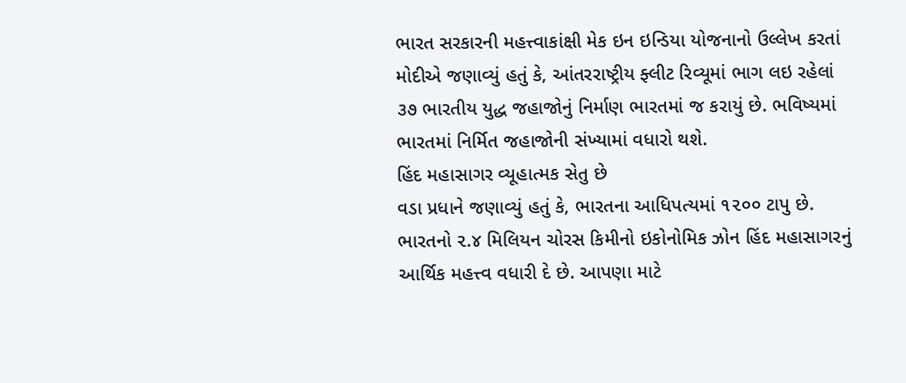ભારત સરકારની મહત્ત્વાકાંક્ષી મેક ઇન ઇન્ડિયા યોજનાનો ઉલ્લેખ કરતાં મોદીએ જણાવ્યું હતું કે, આંતરરાષ્ટ્રીય ફ્લીટ રિવ્યૂમાં ભાગ લઇ રહેલાં ૩૭ ભારતીય યુદ્ધ જહાજોનું નિર્માણ ભારતમાં જ કરાયું છે. ભવિષ્યમાં ભારતમાં નિર્મિત જહાજોની સંખ્યામાં વધારો થશે.
હિંદ મહાસાગર વ્યૂહાત્મક સેતુ છે
વડા પ્રધાને જણાવ્યું હતું કે, ભારતના આધિપત્યમાં ૧૨૦૦ ટાપુ છે. ભારતનો ૨.૪ મિલિયન ચોરસ કિમીનો ઇકોનોમિક ઝોન હિંદ મહાસાગરનું આર્થિક મહત્ત્વ વધારી દે છે. આપણા માટે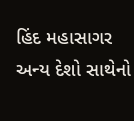હિંદ મહાસાગર અન્ય દેશો સાથેનો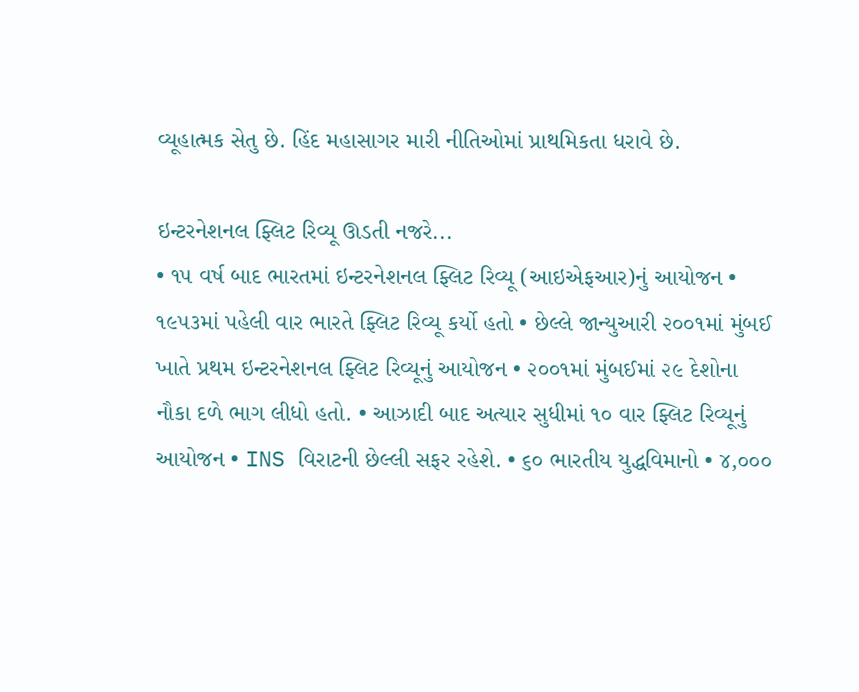વ્યૂહાત્મક સેતુ છે. હિંદ મહાસાગર મારી નીતિઓમાં પ્રાથમિકતા ધરાવે છે.

ઇન્ટરનેશનલ ફ્લિટ રિવ્યૂ ઊડતી નજરે...
• ૧૫ વર્ષ બાદ ભારતમાં ઇન્ટરનેશનલ ફ્લિટ રિવ્યૂ (આઇએફઆર)નું આયોજન • ૧૯૫૩માં પહેલી વાર ભારતે ફ્લિટ રિવ્યૂ કર્યો હતો • છેલ્લે જાન્યુઆરી ૨૦૦૧માં મુંબઈ ખાતે પ્રથમ ઇન્ટરનેશનલ ફ્લિટ રિવ્યૂનું આયોજન • ૨૦૦૧માં મુંબઈમાં ૨૯ દેશોના નૌકા દળે ભાગ લીધો હતો. • આઝાદી બાદ અત્યાર સુધીમાં ૧૦ વાર ફ્લિટ રિવ્યૂનું આયોજન • INS વિરાટની છેલ્લી સફર રહેશે. • ૬૦ ભારતીય યુદ્ધવિમાનો • ૪,૦૦૦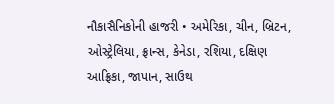નૌકાસૈનિકોની હાજરી • અમેરિકા, ચીન, બ્રિટન, ઓસ્ટ્રેલિયા, ફ્રાન્સ, કેનેડા, રશિયા, દક્ષિણ આફ્રિકા, જાપાન, સાઉથ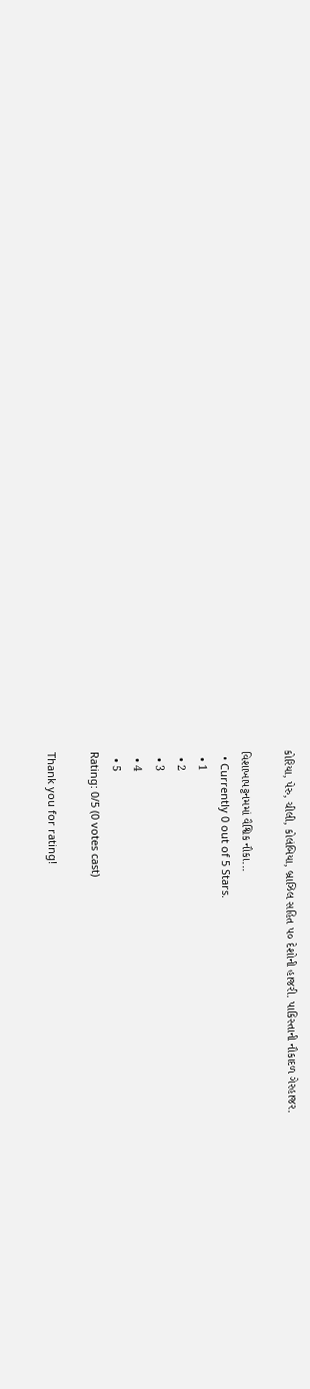કોરિયા, પેરુ, ચીલી, કોલંબિયા, બ્રાઝિલ સહિત ૫૦ દેશોની હાજરી. પાકિસ્તાની નૌકાદળ ગેરહાજર.

વિશાખાપટ્ટનમમાં વૈશ્વિક નૌકા...
  • Currently 0 out of 5 Stars.
  • 1
  • 2
  • 3
  • 4
  • 5
Rating: 0/5 (0 votes cast)

Thank you for rating!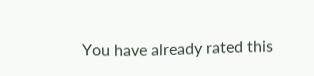You have already rated this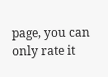page, you can only rate it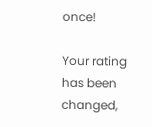once!

Your rating has been changed,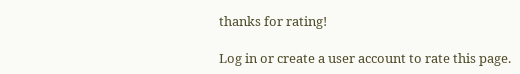thanks for rating!

Log in or create a user account to rate this page.